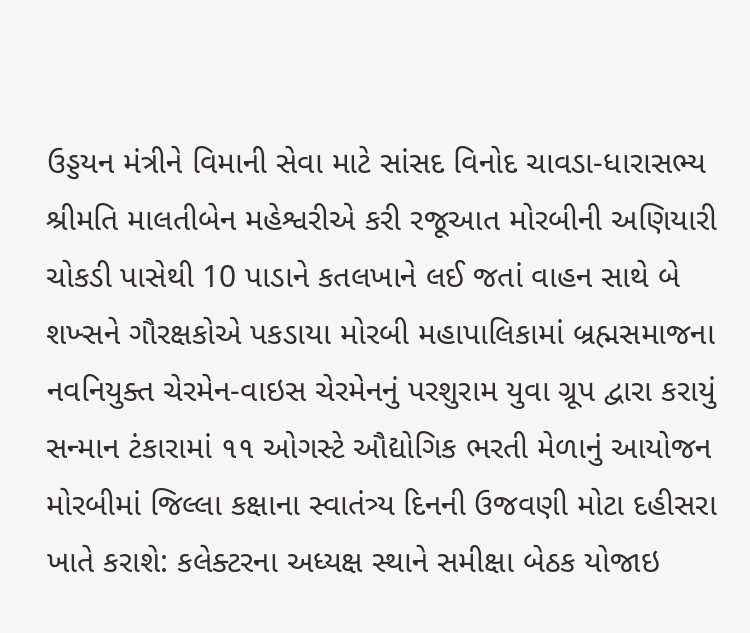ઉડ્ડયન મંત્રીને વિમાની સેવા માટે સાંસદ વિનોદ ચાવડા-ધારાસભ્ય શ્રીમતિ માલતીબેન મહેશ્વરીએ કરી રજૂઆત મોરબીની અણિયારી ચોકડી પાસેથી 10 પાડાને કતલખાને લઈ જતાં વાહન સાથે બે શખ્સને ગૌરક્ષકોએ પકડાયા મોરબી મહાપાલિકામાં બ્રહ્મસમાજના નવનિયુક્ત ચેરમેન-વાઇસ ચેરમેનનું પરશુરામ યુવા ગ્રૂપ દ્વારા કરાયું સન્માન ટંકારામાં ૧૧ ઓગસ્ટે ઔદ્યોગિક ભરતી મેળાનું આયોજન મોરબીમાં જિલ્લા કક્ષાના સ્વાતંત્ર્ય દિનની ઉજવણી મોટા દહીસરા ખાતે કરાશે: કલેક્ટરના અધ્યક્ષ સ્થાને સમીક્ષા બેઠક યોજાઇ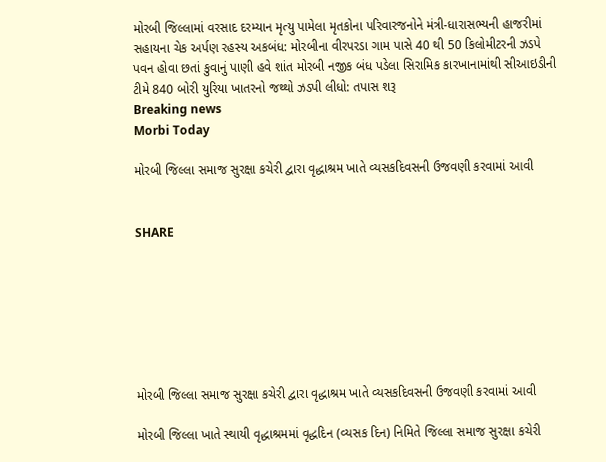મોરબી જિલ્લામાં વરસાદ દરમ્યાન મૃત્યુ પામેલા મૃતકોના પરિવારજનોને મંત્રી-ધારાસભ્યની હાજરીમાં સહાયના ચેક અર્પણ રહસ્ય અકબંધ: મોરબીના વીરપરડા ગામ પાસે 40 થી 50 કિલોમીટરની ઝડપે પવન હોવા છતાં કુવાનું પાણી હવે શાંત મોરબી નજીક બંધ પડેલા સિરામિક કારખાનામાંથી સીઆઇડીની ટીમે 840 બોરી યુરિયા ખાતરનો જથ્થો ઝડપી લીધો: તપાસ શરૂ
Breaking news
Morbi Today

મોરબી જિલ્લા સમાજ સુરક્ષા કચેરી દ્વારા વૃદ્ધાશ્રમ ખાતે વ્યસકદિવસની ઉજવણી કરવામાં આવી


SHARE







મોરબી જિલ્લા સમાજ સુરક્ષા કચેરી દ્વારા વૃદ્ધાશ્રમ ખાતે વ્યસકદિવસની ઉજવણી કરવામાં આવી

મોરબી જિલ્લા ખાતે સ્થાયી વૃદ્ધાશ્રમમાં વૃદ્ધદિન (વ્યસક દિન) નિમિતે જિલ્લા સમાજ સુરક્ષા કચેરી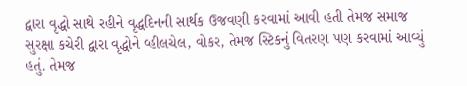દ્વારા વૃદ્ધો સાથે રહીને વૃદ્ધદિનની સાર્થક ઉજવણી કરવામાં આવી હતી તેમજ સમાજ સુરક્ષા કચેરી દ્વારા વૃદ્ધોને વ્હીલચેલ, વોકર, તેમજ સ્ટિકનું વિતરણ પણ કરવામાં આવ્યું હતું. તેમજ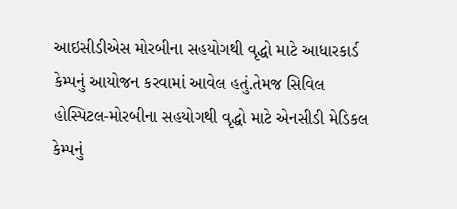આઇસીડીએસ મોરબીના સહયોગથી વૃદ્ધો માટે આધારકાર્ડ કેમ્પનું આયોજન કરવામાં આવેલ હતું.તેમજ સિવિલ હોસ્પિટલ-મોરબીના સહયોગથી વૃદ્ધો માટે એનસીડી મેડિકલ કેમ્પનું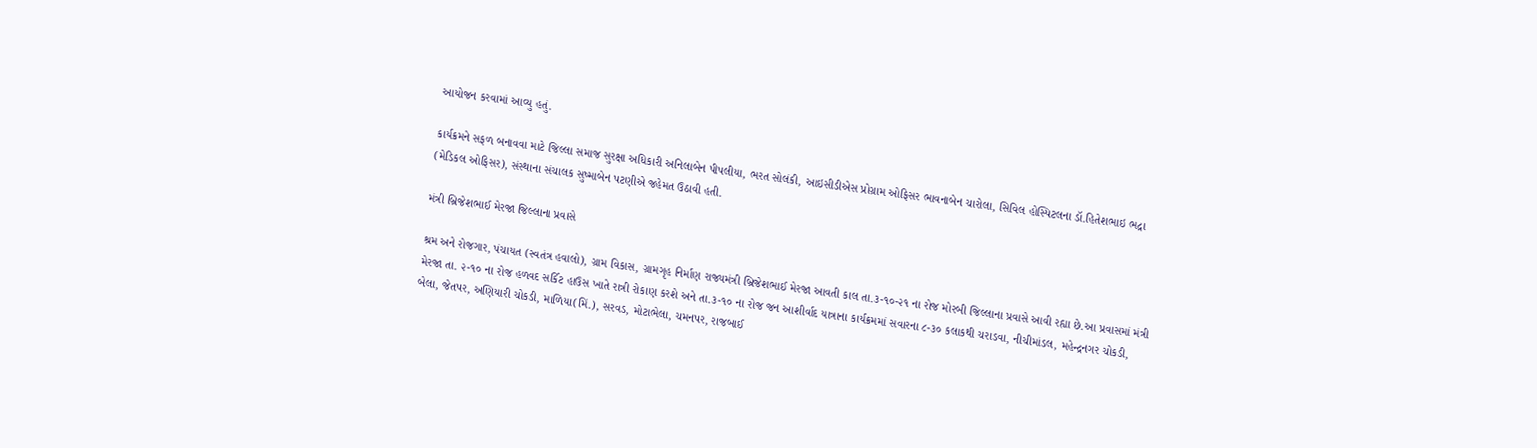આયોજન કરવામાં આવ્યુ હતું.

કાર્યક્રમને સફળ બનાવવા માટે જિલ્લા સમાજ સુરક્ષા અધિકારી અનિલાબેન પીપલીયા, ભરત સોલંકી, આઇસીડીએસ પ્રોગ્રામ ઓફિસર ભાવનાબેન ચારોલા, સિવિલ હોસ્પિટલના ડૉ.હિતેશભાઇ ભદ્રા (મેડિકલ ઓફિસર), સંસ્થાના સંચાલક સુષ્માબેન પટણીએ જહેમત ઉઠાવી હતી.

મંત્રી બ્રિજેશભાઈ મેરજા જિલ્લાના પ્રવાસે

શ્રમ અને રોજગાર, પંચાયત (સ્વતંત્ર હવાલો), ગ્રામ વિકાસ, ગ્રામગૃહ નિર્માણ રાજ્યમંત્રી બ્રિજેશભાઈ મેરજા આવતી કાલ તા.૩-૧૦-૨૧ ના રોજ મોરબી જિલ્લાના પ્રવાસે આવી રહ્યા છે.આ પ્રવાસમાં મંત્રી મેરજા તા. ૨-૧૦ ના રોજ હળવદ સર્કિટ હાઉસ ખાતે રાત્રી રોકાણ કરશે અને તા.૩-૧૦ ના રોજ જન આશીર્વાદ યાત્રાના કાર્યક્રમમાં સવારના ૮-૩૦ કલાકથી ચરાડવા, નીચીમાંડલ, મહેન્દ્રનગર ચોકડી, બેલા, જેતપર, અણિયારી ચોકડી, માળિયા(મિં.), સરવડ, મોટાભેલા, ચમનપર, રાજબાઈ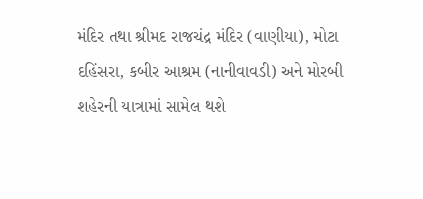મંદિર તથા શ્રીમદ રાજચંદ્ર મંદિર (વાણીયા), મોટા દહિંસરા, કબીર આશ્રમ (નાનીવાવડી) અને મોરબી શહેરની યાત્રામાં સામેલ થશે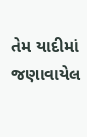તેમ યાદીમાં જણાવાયેલ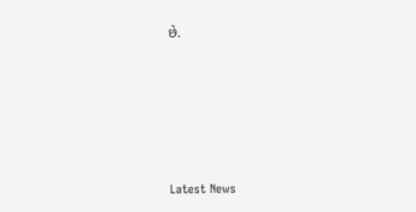છે.








Latest News